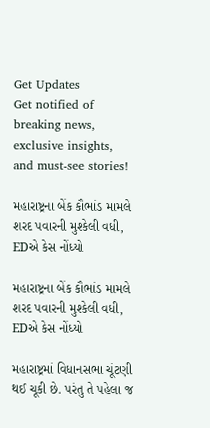Get Updates
Get notified of breaking news, exclusive insights, and must-see stories!

મહારાષ્ટ્રના બેંક કૌભાંડ મામલે શરદ પવારની મુશ્કેલી વધી, EDએ કેસ નોંધ્યો

મહારાષ્ટ્રના બેંક કૌભાંડ મામલે શરદ પવારની મુશ્કેલી વધી, EDએ કેસ નોંધ્યો

મહારાષ્ટ્રમાં વિધાનસભા ચૂંટણી થઈ ચૂકી છે. પરંતુ તે પહેલા જ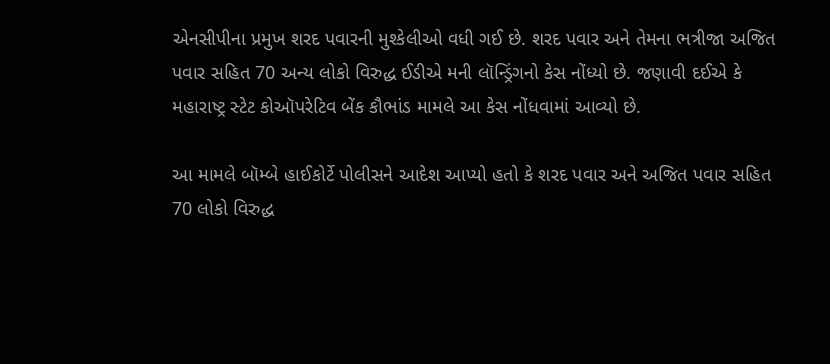એનસીપીના પ્રમુખ શરદ પવારની મુશ્કેલીઓ વધી ગઈ છે. શરદ પવાર અને તેમના ભત્રીજા અજિત પવાર સહિત 70 અન્ય લોકો વિરુદ્ધ ઈડીએ મની લૉન્ડ્રિંગનો કેસ નોંધ્યો છે. જણાવી દઈએ કે મહારાષ્ટ્ર સ્ટેટ કોઑપરેટિવ બેંક કૌભાંડ મામલે આ કેસ નોંધવામાં આવ્યો છે.

આ મામલે બૉમ્બે હાઈકોર્ટે પોલીસને આદેશ આપ્યો હતો કે શરદ પવાર અને અજિત પવાર સહિત 70 લોકો વિરુદ્ધ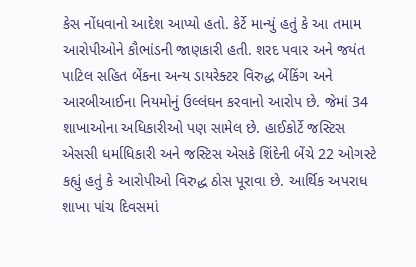કેસ નોંધવાનો આદેશ આપ્યો હતો. કેર્ટે માન્યું હતું કે આ તમામ આરોપીઓને કૌભાંડની જાણકારી હતી. શરદ પવાર અને જયંત પાટિલ સહિત બેંકના અન્ય ડાયરેક્ટર વિરુદ્ધ બેંકિંગ અને આરબીઆઈના નિયમોનું ઉલ્લંઘન કરવાનો આરોપ છે. જેમાં 34 શાખાઓના અધિકારીઓ પણ સામેલ છે. હાઈકોર્ટે જસ્ટિસ એસસી ધર્માધિકારી અને જસ્ટિસ એસકે શિંદેની બેંચે 22 ઓગસ્ટે કહ્યું હતું કે આરોપીઓ વિરુદ્ધ ઠોસ પૂરાવા છે. આર્થિક અપરાધ શાખા પાંચ દિવસમાં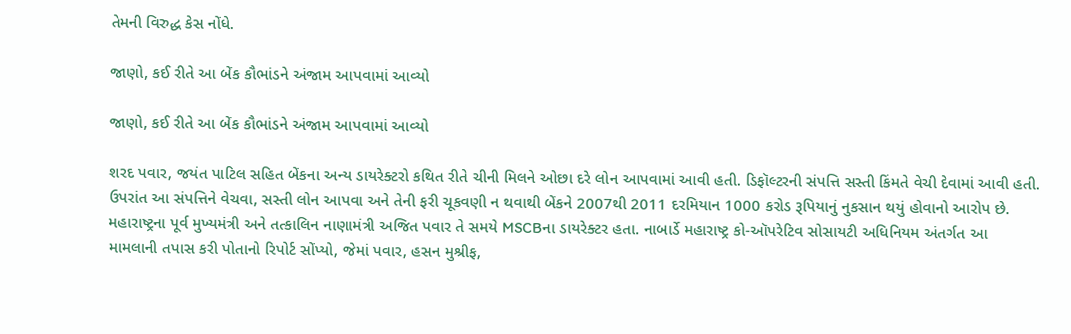તેમની વિરુદ્ધ કેસ નોંધે.

જાણો, કઈ રીતે આ બેંક કૌભાંડને અંજામ આપવામાં આવ્યો

જાણો, કઈ રીતે આ બેંક કૌભાંડને અંજામ આપવામાં આવ્યો

શરદ પવાર, જયંત પાટિલ સહિત બેંકના અન્ય ડાયરેક્ટરો કથિત રીતે ચીની મિલને ઓછા દરે લોન આપવામાં આવી હતી. ડિફૉલ્ટરની સંપત્તિ સસ્તી કિંમતે વેચી દેવામાં આવી હતી. ઉપરાંત આ સંપત્તિને વેચવા, સસ્તી લોન આપવા અને તેની ફરી ચૂકવણી ન થવાથી બેંકને 2007થી 2011 દરમિયાન 1000 કરોડ રૂપિયાનું નુકસાન થયું હોવાનો આરોપ છે. મહારાષ્ટ્રના પૂર્વ મુખ્યમંત્રી અને તત્કાલિન નાણામંત્રી અજિત પવાર તે સમયે MSCBના ડાયરેક્ટર હતા. નાબાર્ડે મહારાષ્ટ્ર કો-ઑપરેટિવ સોસાયટી અધિનિયમ અંતર્ગત આ મામલાની તપાસ કરી પોતાનો રિપોર્ટ સોંપ્યો, જેમાં પવાર, હસન મુશ્રીફ,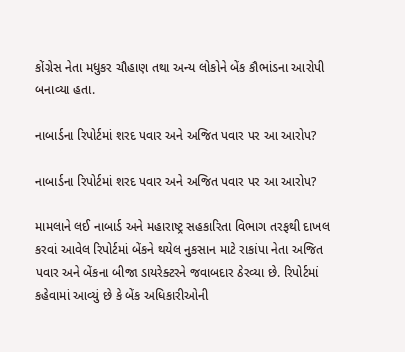કોંગ્રેસ નેતા મધુકર ચૌહાણ તથા અન્ય લોકોને બેંક કૌભાંડના આરોપી બનાવ્યા હતા.

નાબાર્ડના રિપોર્ટમાં શરદ પવાર અને અજિત પવાર પર આ આરોપ?

નાબાર્ડના રિપોર્ટમાં શરદ પવાર અને અજિત પવાર પર આ આરોપ?

મામલાને લઈ નાબાર્ડ અને મહારાષ્ટ્ર સહકારિતા વિભાગ તરફથી દાખલ કરવાં આવેલ રિપોર્ટમાં બેંકને થયેલ નુકસાન માટે રાકાંપા નેતા અજિત પવાર અને બેંકના બીજા ડાયરેક્ટરને જવાબદાર ઠેરવ્યા છે. રિપોર્ટમાં કહેવામાં આવ્યું છે કે બેંક અધિકારીઓની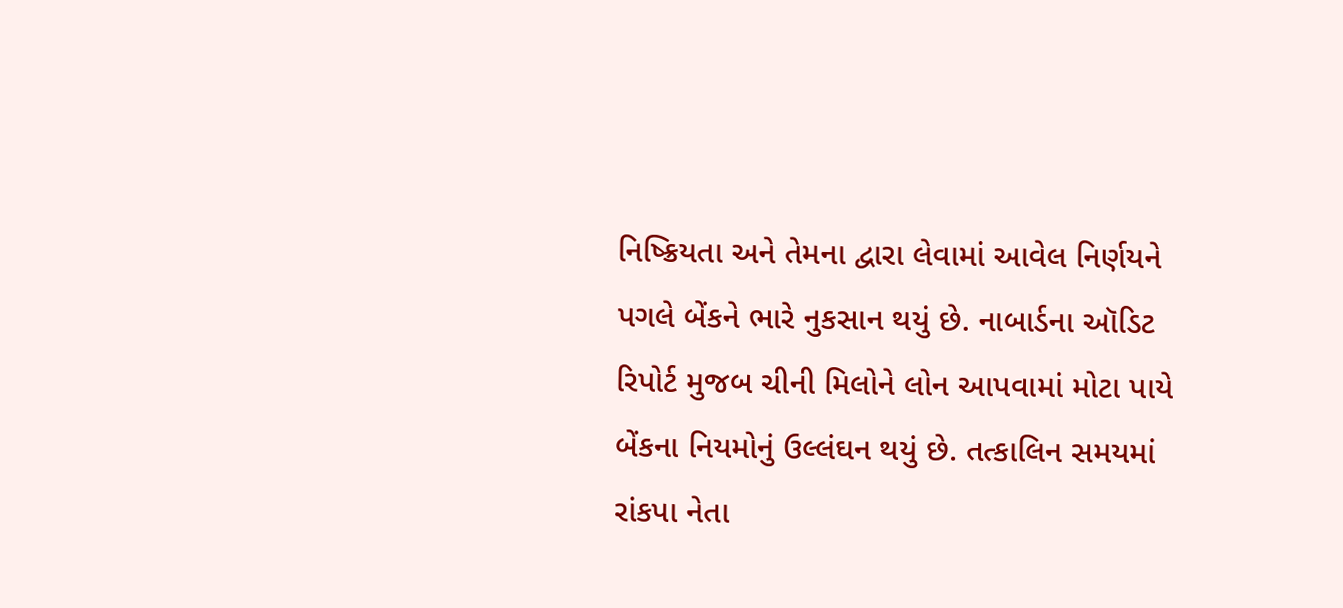નિષ્ક્રિયતા અને તેમના દ્વારા લેવામાં આવેલ નિર્ણયને પગલે બેંકને ભારે નુકસાન થયું છે. નાબાર્ડના ઑડિટ રિપોર્ટ મુજબ ચીની મિલોને લોન આપવામાં મોટા પાયે બેંકના નિયમોનું ઉલ્લંઘન થયું છે. તત્કાલિન સમયમાં રાંકપા નેતા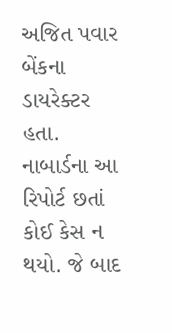અજિત પવાર બેંકના ડાયરેક્ટર હતા. નાબાર્ડના આ રિપોર્ટ છતાં કોઈ કેસ ન થયો. જે બાદ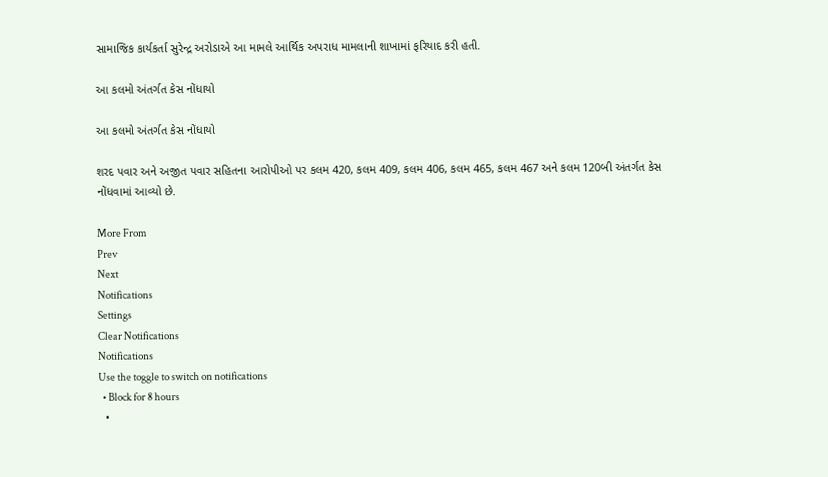સામાજિક કાર્યકર્તા સુરેન્દ્ર અરોડાએ આ મામલે આર્થિક અપરાધ મામલાની શાખામાં ફરિયાદ કરી હતી.

આ કલમો અંતર્ગત કેસ નોંધાયો

આ કલમો અંતર્ગત કેસ નોંધાયો

શરદ પવાર અને અજીત પવાર સહિતના આરોપીઓ પર કલમ 420, કલમ 409, કલમ 406, કલમ 465, કલમ 467 અને કલમ 120બી અંતર્ગત કેસ નોંધવામાં આવ્યો છે.

More From
Prev
Next
Notifications
Settings
Clear Notifications
Notifications
Use the toggle to switch on notifications
  • Block for 8 hours
  •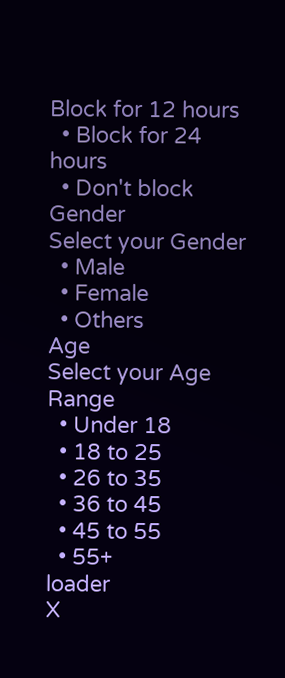Block for 12 hours
  • Block for 24 hours
  • Don't block
Gender
Select your Gender
  • Male
  • Female
  • Others
Age
Select your Age Range
  • Under 18
  • 18 to 25
  • 26 to 35
  • 36 to 45
  • 45 to 55
  • 55+
loader
X